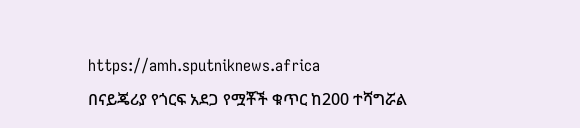https://amh.sputniknews.africa
በናይጄሪያ የጎርፍ አደጋ የሟቾች ቁጥር ከ200 ተሻግሯል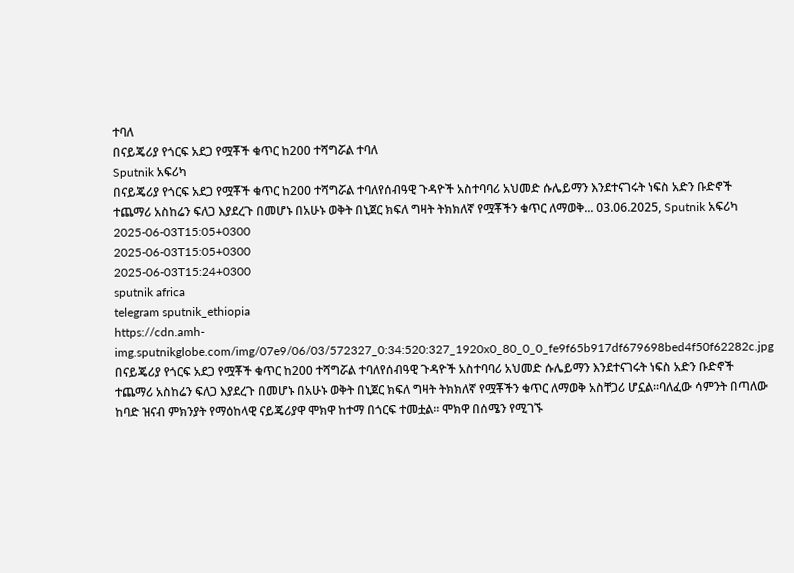ተባለ
በናይጄሪያ የጎርፍ አደጋ የሟቾች ቁጥር ከ200 ተሻግሯል ተባለ
Sputnik አፍሪካ
በናይጄሪያ የጎርፍ አደጋ የሟቾች ቁጥር ከ200 ተሻግሯል ተባለየሰብዓዊ ጉዳዮች አስተባባሪ አህመድ ሱሌይማን እንደተናገሩት ነፍስ አድን ቡድኖች ተጨማሪ አስከሬን ፍለጋ እያደረጉ በመሆኑ በአሁኑ ወቅት በኒጀር ክፍለ ግዛት ትክክለኛ የሟቾችን ቁጥር ለማወቅ... 03.06.2025, Sputnik አፍሪካ
2025-06-03T15:05+0300
2025-06-03T15:05+0300
2025-06-03T15:24+0300
sputnik africa
telegram sputnik_ethiopia
https://cdn.amh-img.sputnikglobe.com/img/07e9/06/03/572327_0:34:520:327_1920x0_80_0_0_fe9f65b917df679698bed4f50f62282c.jpg
በናይጄሪያ የጎርፍ አደጋ የሟቾች ቁጥር ከ200 ተሻግሯል ተባለየሰብዓዊ ጉዳዮች አስተባባሪ አህመድ ሱሌይማን እንደተናገሩት ነፍስ አድን ቡድኖች ተጨማሪ አስከሬን ፍለጋ እያደረጉ በመሆኑ በአሁኑ ወቅት በኒጀር ክፍለ ግዛት ትክክለኛ የሟቾችን ቁጥር ለማወቅ አስቸጋሪ ሆኗል።ባለፈው ሳምንት በጣለው ከባድ ዝናብ ምክንያት የማዕከላዊ ናይጄሪያዋ ሞክዋ ከተማ በጎርፍ ተመቷል። ሞክዋ በሰሜን የሚገኙ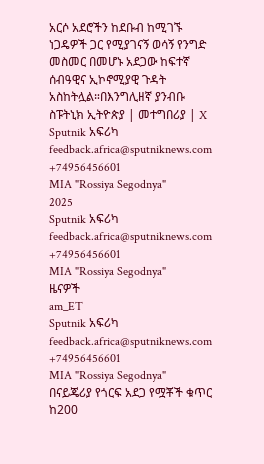አርሶ አደሮችን ከደቡብ ከሚገኙ ነጋዴዎች ጋር የሚያገናኝ ወሳኝ የንግድ መስመር በመሆኑ አደጋው ከፍተኛ ሰብዓዊና ኢኮኖሚያዊ ጉዳት አስከትሏል።በእንግሊዘኛ ያንብቡ ስፑትኒክ ኢትዮጵያ | መተግበሪያ | X
Sputnik አፍሪካ
feedback.africa@sputniknews.com
+74956456601
MIA "Rossiya Segodnya"
2025
Sputnik አፍሪካ
feedback.africa@sputniknews.com
+74956456601
MIA "Rossiya Segodnya"
ዜናዎች
am_ET
Sputnik አፍሪካ
feedback.africa@sputniknews.com
+74956456601
MIA "Rossiya Segodnya"
በናይጄሪያ የጎርፍ አደጋ የሟቾች ቁጥር ከ200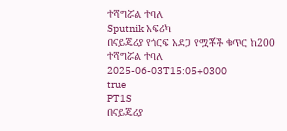ተሻግሯል ተባለ
Sputnik አፍሪካ
በናይጄሪያ የጎርፍ አደጋ የሟቾች ቁጥር ከ200 ተሻግሯል ተባለ
2025-06-03T15:05+0300
true
PT1S
በናይጄሪያ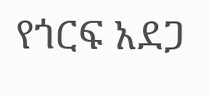የጎርፍ አደጋ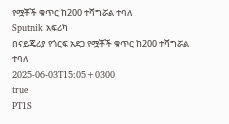የሟቾች ቁጥር ከ200 ተሻግሯል ተባለ
Sputnik አፍሪካ
በናይጄሪያ የጎርፍ አደጋ የሟቾች ቁጥር ከ200 ተሻግሯል ተባለ
2025-06-03T15:05+0300
true
PT1S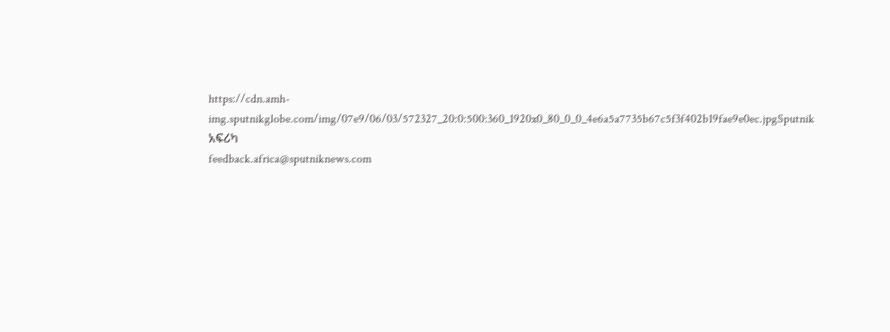https://cdn.amh-img.sputnikglobe.com/img/07e9/06/03/572327_20:0:500:360_1920x0_80_0_0_4e6a5a7735b67c5f3f402b19fae9e0ec.jpgSputnik አፍሪካ
feedback.africa@sputniknews.com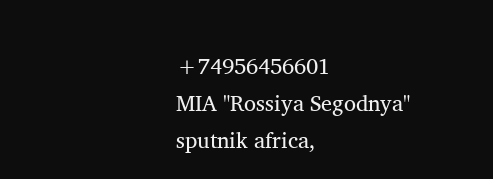+74956456601
MIA "Rossiya Segodnya"
sputnik africa,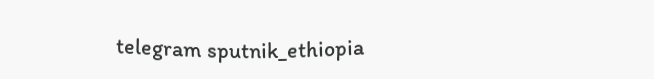telegram sputnik_ethiopia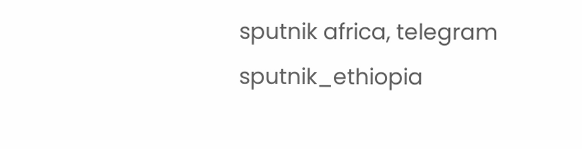sputnik africa, telegram sputnik_ethiopia